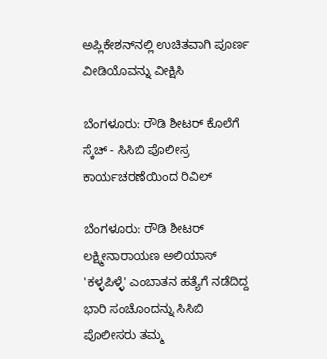ಅಪ್ಲಿಕೇಶನ್‌ನಲ್ಲಿ ಉಚಿತವಾಗಿ ಪೂರ್ಣ ವೀಡಿಯೊವನ್ನು ವೀಕ್ಷಿಸಿ

ಬೆಂಗಳೂರು: ರೌಡಿ ಶೀಟರ್ ಕೊಲೆಗೆ ಸ್ಕೆಚ್ - ಸಿಸಿಬಿ ಪೊಲೀಸ್ರ ಕಾರ್ಯಚರಣೆಯಿಂದ ರಿವಿಲ್

ಬೆಂಗಳೂರು: ರೌಡಿ ಶೀಟರ್ ಲಕ್ಷ್ಮೀನಾರಾಯಣ ಅಲಿಯಾಸ್ 'ಕಳ್ಳಪಿಳ್ಳೆ' ಎಂಬಾತನ ಹತ್ಯೆಗೆ ನಡೆದಿದ್ದ ಭಾರಿ ಸಂಚೊಂದನ್ನು ಸಿಸಿಬಿ ಪೊಲೀಸರು ತಮ್ಮ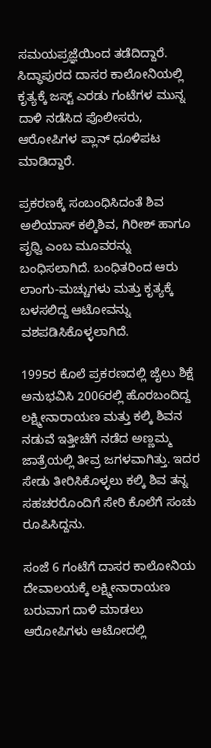ಸಮಯಪ್ರಜ್ಞೆಯಿಂದ ತಡೆದಿದ್ದಾರೆ. ಸಿದ್ಧಾಪುರದ ದಾಸರ ಕಾಲೋನಿಯಲ್ಲಿ ಕೃತ್ಯಕ್ಕೆ ಜಸ್ಟ್ ಎರಡು ಗಂಟೆಗಳ ಮುನ್ನ ದಾಳಿ ನಡೆಸಿದ ಪೊಲೀಸರು, ಆರೋಪಿಗಳ ಪ್ಲಾನ್ ಧೂಳಿಪಟ ಮಾಡಿದ್ದಾರೆ.

ಪ್ರಕರಣಕ್ಕೆ ಸಂಬಂಧಿಸಿದಂತೆ ಶಿವ ಅಲಿಯಾಸ್ ಕಲ್ಕಿಶಿವ, ಗಿರೀಶ್ ಹಾಗೂ ಪೃಥ್ವಿ ಎಂಬ ಮೂವರನ್ನು ಬಂಧಿಸಲಾಗಿದೆ. ಬಂಧಿತರಿಂದ ಆರು ಲಾಂಗು-ಮಚ್ಚುಗಳು ಮತ್ತು ಕೃತ್ಯಕ್ಕೆ ಬಳಸಲಿದ್ದ ಆಟೋವನ್ನು ವಶಪಡಿಸಿಕೊಳ್ಳಲಾಗಿದೆ.

1995ರ ಕೊಲೆ ಪ್ರಕರಣದಲ್ಲಿ ಜೈಲು ಶಿಕ್ಷೆ ಅನುಭವಿಸಿ 2006ರಲ್ಲಿ ಹೊರಬಂದಿದ್ದ ಲಕ್ಷ್ಮೀನಾರಾಯಣ ಮತ್ತು ಕಲ್ಕಿ ಶಿವನ ನಡುವೆ ಇತ್ತೀಚೆಗೆ ನಡೆದ ಅಣ್ಣಮ್ಮ ಜಾತ್ರೆಯಲ್ಲಿ ತೀವ್ರ ಜಗಳವಾಗಿತ್ತು. ಇದರ ಸೇಡು ತೀರಿಸಿಕೊಳ್ಳಲು ಕಲ್ಕಿ ಶಿವ ತನ್ನ ಸಹಚರರೊಂದಿಗೆ ಸೇರಿ ಕೊಲೆಗೆ ಸಂಚು ರೂಪಿಸಿದ್ದನು.

ಸಂಜೆ 6 ಗಂಟೆಗೆ ದಾಸರ ಕಾಲೋನಿಯ ದೇವಾಲಯಕ್ಕೆ ಲಕ್ಷ್ಮೀನಾರಾಯಣ ಬರುವಾಗ ದಾಳಿ ಮಾಡಲು ಆರೋಪಿಗಳು ಆಟೋದಲ್ಲಿ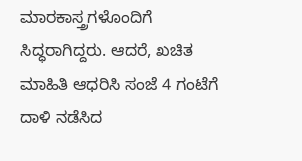ಮಾರಕಾಸ್ತ್ರಗಳೊಂದಿಗೆ ಸಿದ್ಧರಾಗಿದ್ದರು. ಆದರೆ, ಖಚಿತ ಮಾಹಿತಿ ಆಧರಿಸಿ ಸಂಜೆ 4 ಗಂಟೆಗೆ ದಾಳಿ ನಡೆಸಿದ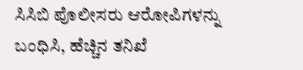ಸಿಸಿಬಿ ಪೊಲೀಸರು ಆರೋಪಿಗಳನ್ನು ಬಂಧಿಸಿ, ಹೆಚ್ಚಿನ ತನಿಖೆ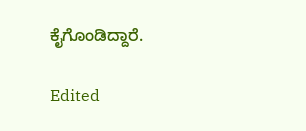ಕೈಗೊಂಡಿದ್ದಾರೆ.

Edited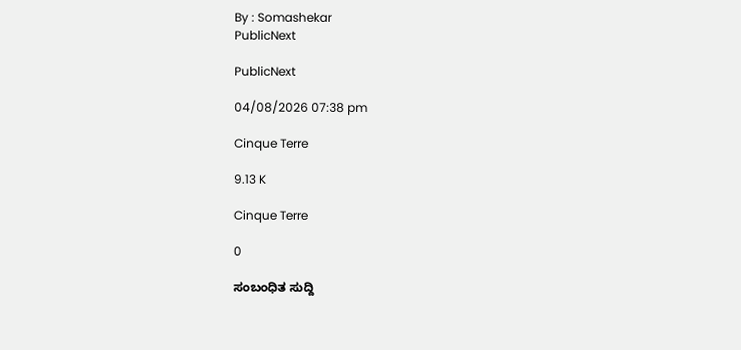By : Somashekar
PublicNext

PublicNext

04/08/2026 07:38 pm

Cinque Terre

9.13 K

Cinque Terre

0

ಸಂಬಂಧಿತ ಸುದ್ದಿ